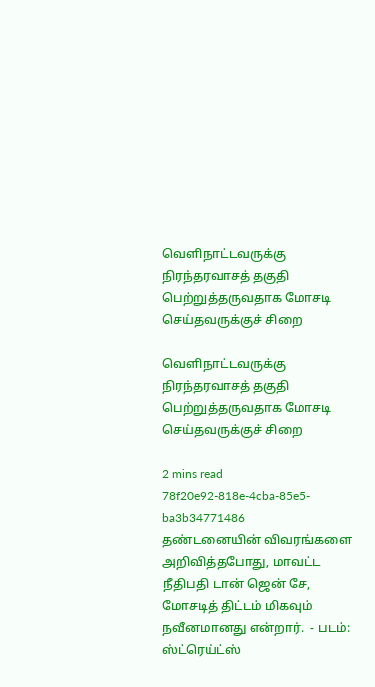வெளிநாட்டவருக்கு நிரந்தரவாசத் தகுதி பெற்றுத்தருவதாக மோசடி செய்தவருக்குச் சிறை

வெளிநாட்டவருக்கு நிரந்தரவாசத் தகுதி பெற்றுத்தருவதாக மோசடி செய்தவருக்குச் சிறை

2 mins read
78f20e92-818e-4cba-85e5-ba3b34771486
தண்டனையின் விவரங்களை அறிவித்தபோது, மாவட்ட நீதிபதி டான் ஜென் சே, மோசடித் திட்டம் மிகவும் நவீனமானது என்றார்.  - படம்: ஸ்ட்ரெய்ட்ஸ்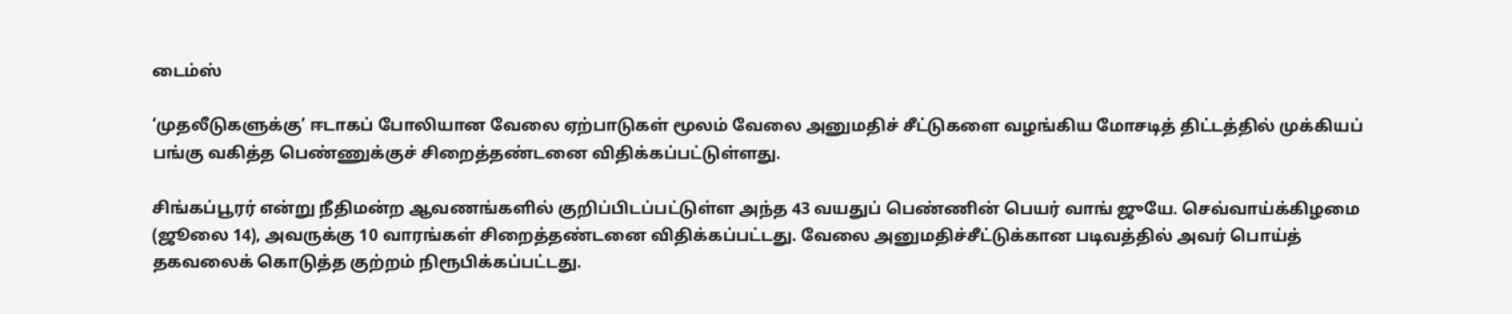டைம்ஸ்

‘முதலீடுகளுக்கு’ ஈடாகப் போலியான வேலை ஏற்பாடுகள் மூலம் வேலை அனுமதிச் சீட்டுகளை வழங்கிய மோசடித் திட்டத்தில் முக்கியப் பங்கு வகித்த பெண்ணுக்குச் சிறைத்தண்டனை விதிக்கப்பட்டுள்ளது.

சிங்கப்பூரர் என்று நீதிமன்ற ஆவணங்களில் குறிப்பிடப்பட்டுள்ள அந்த 43 வயதுப் பெண்ணின் பெயர் வாங் ஜுயே. செவ்வாய்க்கிழமை (ஜூலை 14), அவருக்கு 10 வாரங்கள் சிறைத்தண்டனை விதிக்கப்பட்டது. வேலை அனுமதிச்சீட்டுக்கான படிவத்தில் அவர் பொய்த் தகவலைக் கொடுத்த குற்றம் நிரூபிக்கப்பட்டது.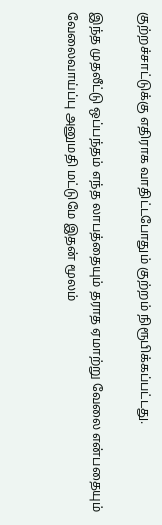குற்றச்சாட்டுக்கு எதிராக வாதிட்டபோதும் குற்றம் நிரூபிக்கப்பட்டது.

இந்த முதலீட்டு ஒப்பந்தம் எந்த லாபத்தையும் தராத ஏமாற்று வேலை என்பதையும் வேலைவாய்ப்பு அனுமதி மட்டுமே இதன் மூலம்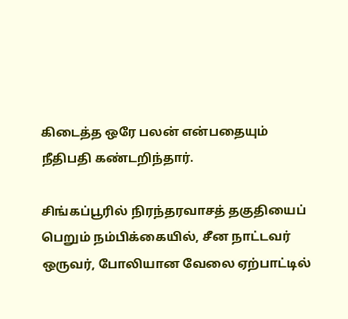கிடைத்த ஒரே பலன் என்பதையும் நீதிபதி கண்டறிந்தார்.

சிங்கப்பூரில் நிரந்தரவாசத் தகுதியைப் பெறும் நம்பிக்கையில், சீன நாட்டவர் ஒருவர், போலியான வேலை ஏற்பாட்டில்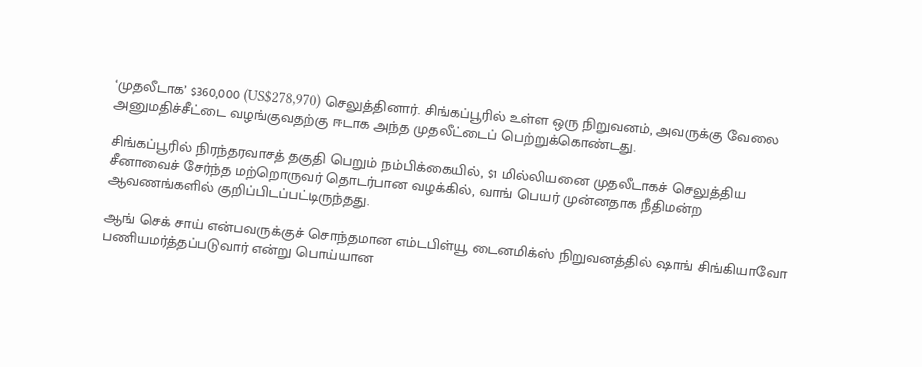‘முதலீடாக’ $360,000 (US$278,970) செலுத்தினார். சிங்கப்பூரில் உள்ள ஒரு நிறுவனம், அவருக்கு வேலை அனுமதிச்சீட்டை வழங்குவதற்கு ஈடாக அந்த முதலீட்டைப் பெற்றுக்கொண்டது.

சிங்கப்பூரில் நிரந்தரவாசத் தகுதி பெறும் நம்பிக்கையில், $1 மில்லியனை முதலீடாகச் செலுத்திய சீனாவைச் சேர்ந்த மற்றொருவர் தொடர்பான வழக்கில், வாங் பெயர் முன்னதாக நீதிமன்ற ஆவணங்களில் குறிப்பிடப்பட்டிருந்தது.

ஆங் செக் சாய் என்பவருக்குச் சொந்தமான எம்டபிள்யூ டைனமிக்ஸ் நிறுவனத்தில் ‌ஷாங் சிங்கியாவோ பணியமர்த்தப்படுவார் என்று பொய்யான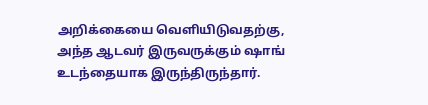அறிக்கையை வெளியிடுவதற்கு, அந்த ஆடவர் இருவருக்கும் ஷாங் உடந்தையாக இருந்திருந்தார்.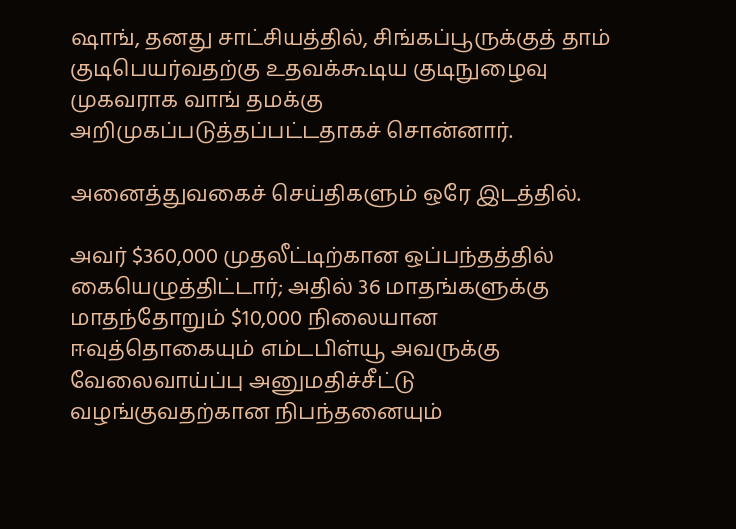ஷாங், தனது சாட்சியத்தில், சிங்கப்பூருக்குத் தாம் குடிபெயர்வதற்கு உதவக்கூடிய குடிநுழைவு முகவராக வாங் தமக்கு அறிமுகப்படுத்தப்பட்டதாகச் சொன்னார்.

அனைத்துவகைச் செய்திகளும் ஒரே இடத்தில்.

அவர் $360,000 முதலீட்டிற்கான ஒப்பந்தத்தில் கையெழுத்திட்டார்; அதில் 36 மாதங்களுக்கு மாதந்தோறும் $10,000 நிலையான ஈவுத்தொகையும் எம்டபிள்யூ அவருக்கு வேலைவாய்ப்பு அனுமதிச்சீட்டு வழங்குவதற்கான நிபந்தனையும்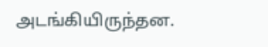அடங்கியிருந்தன.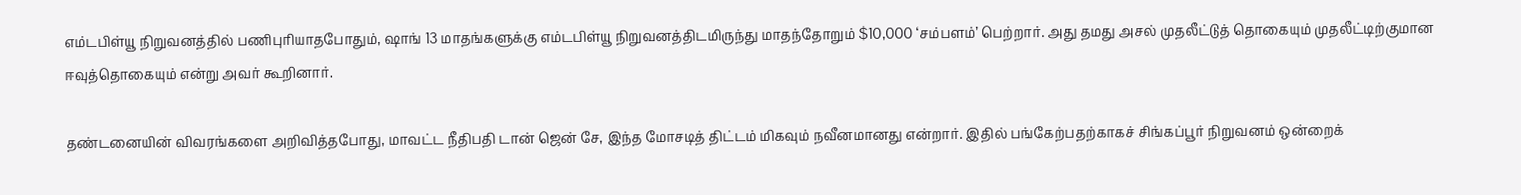எம்டபிள்யூ நிறுவனத்தில் பணிபுரியாதபோதும், ஷாங் 13 மாதங்களுக்கு எம்டபிள்யூ நிறுவனத்திடமிருந்து மாதந்தோறும் $10,000 ‘சம்பளம்’ பெற்றார். அது தமது அசல் முதலீட்டுத் தொகையும் முதலீட்டிற்குமான ஈவுத்தொகையும் என்று அவர் கூறினார்.

தண்டனையின் விவரங்களை அறிவித்தபோது, மாவட்ட நீதிபதி டான் ஜென் சே, இந்த மோசடித் திட்டம் மிகவும் நவீனமானது என்றார். இதில் பங்கேற்பதற்காகச் சிங்கப்பூர் நிறுவனம் ஒன்றைக்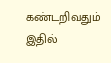கண்டறிவதும் இதில்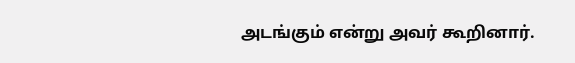அடங்கும் என்று அவர் கூறினார்.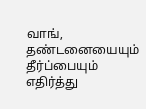வாங், தண்டனையையும் தீர்ப்பையும் எதிர்த்து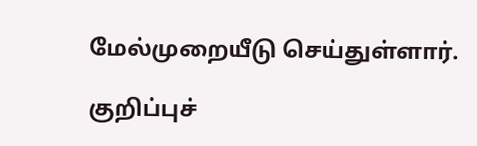மேல்முறையீடு செய்துள்ளார்.

குறிப்புச்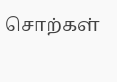சொற்கள்